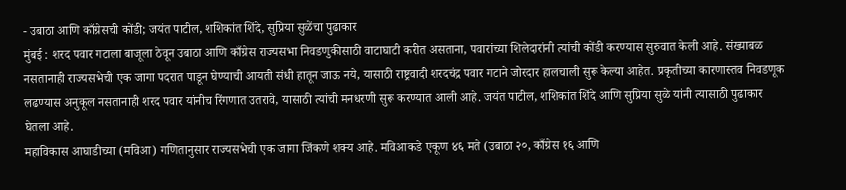- उबाठा आणि काँग्रेसची कोंडी; जयंत पाटील, शशिकांत शिंदे, सुप्रिया सुळेंचा पुढाकार
मुंबई : शरद पवार गटाला बाजूला ठेवून उबाठा आणि काँग्रेस राज्यसभा निवडणुकीसाठी वाटाघाटी करीत असताना, पवारांच्या शिलेदारांनी त्यांची कोंडी करण्यास सुरुवात केली आहे. संख्याबळ नसतानाही राज्यसभेची एक जागा पदरात पाडून घेण्याची आयती संधी हातून जाऊ नये, यासाठी राष्ट्रवादी शरदचंद्र पवार गटाने जोरदार हालचाली सुरू केल्या आहेत. प्रकृतीच्या कारणास्तव निवडणूक लढण्यास अनुकूल नसतानाही शरद पवार यांनीच रिंगणात उतरावे, यासाठी त्यांची मनधरणी सुरू करण्यात आली आहे. जयंत पाटील, शशिकांत शिंदे आणि सुप्रिया सुळे यांनी त्यासाठी पुढाकार घेतला आहे.
महाविकास आघाडीच्या (मविआ) गणितानुसार राज्यसभेची एक जागा जिंकणे शक्य आहे. मविआकडे एकूण ४६ मते (उबाठा २०, काँग्रेस १६ आणि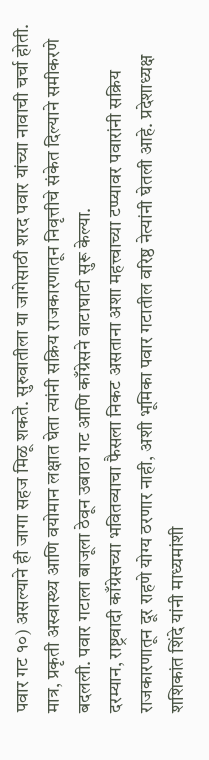पवार गट १०) असल्याने ही जागा सहज मिळू शकते. सुरुवातीला या जागेसाठी शरद पवार यांच्या नावाची चर्चा होती. मात्र, प्रकृती अस्वास्थ्य आणि वयोमान लक्षात घेता त्यांनी सक्रिय राजकारणातून निवृत्तीचे संकेत दिल्याने समीकरणे बदलली. पवार गटाला बाजूला ठेवून उबाठा गट आणि काँग्रेसने वाटाघाटी सुरू केल्या.
दरम्यान, राष्ट्रवादी काँग्रेसच्या भवितव्याचा फैसला निकट असताना अशा महत्त्वाच्या टप्प्यावर पवारांनी सक्रिय राजकारणातून दूर राहणे योग्य ठरणार नाही, अशी भूमिका पवार गटातील वरिष्ठ नेत्यांनी घेतली आहे. प्रदेशाध्यक्ष शशिकांत शिंदे यांनी माध्यमांशी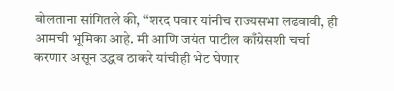बोलताना सांगितले की, “शरद पवार यांनीच राज्यसभा लढवावी, ही आमची भूमिका आहे. मी आणि जयंत पाटील काँग्रेसशी चर्चा करणार असून उद्धव ठाकरे यांचीही भेट घेणार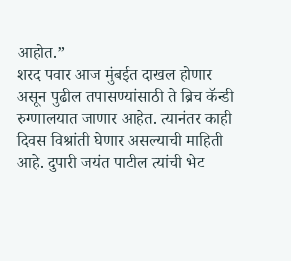आहोत.”
शरद पवार आज मुंबईत दाखल होणार असून पुढील तपासण्यांसाठी ते ब्रिच कॅन्डी रुग्णालयात जाणार आहेत. त्यानंतर काही दिवस विश्रांती घेणार असल्याची माहिती आहे. दुपारी जयंत पाटील त्यांची भेट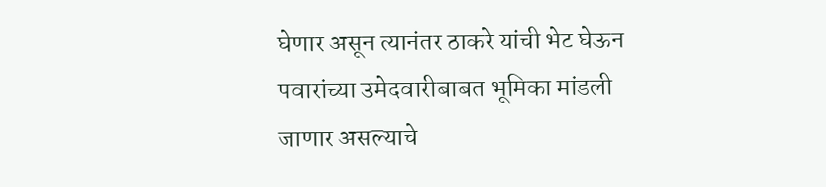घेणार असून त्यानंतर ठाकरे यांची भेट घेऊन पवारांच्या उमेदवारीबाबत भूमिका मांडली जाणार असल्याचे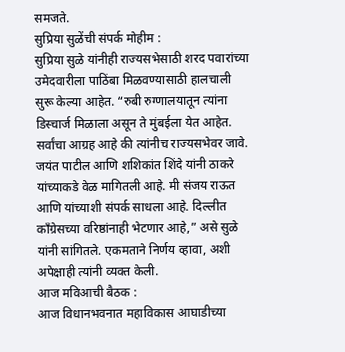समजते.
सुप्रिया सुळेंची संपर्क मोहीम :
सुप्रिया सुळे यांनीही राज्यसभेसाठी शरद पवारांच्या उमेदवारीला पाठिंबा मिळवण्यासाठी हालचाली सुरू केल्या आहेत. “रुबी रुग्णालयातून त्यांना डिस्चार्ज मिळाला असून ते मुंबईला येत आहेत. सर्वांचा आग्रह आहे की त्यांनीच राज्यसभेवर जावे. जयंत पाटील आणि शशिकांत शिंदे यांनी ठाकरे यांच्याकडे वेळ मागितली आहे. मी संजय राऊत आणि यांच्याशी संपर्क साधला आहे. दिल्लीत काँग्रेसच्या वरिष्ठांनाही भेटणार आहे,” असे सुळे यांनी सांगितले. एकमताने निर्णय व्हावा, अशी अपेक्षाही त्यांनी व्यक्त केली.
आज मविआची बैठक :
आज विधानभवनात महाविकास आघाडीच्या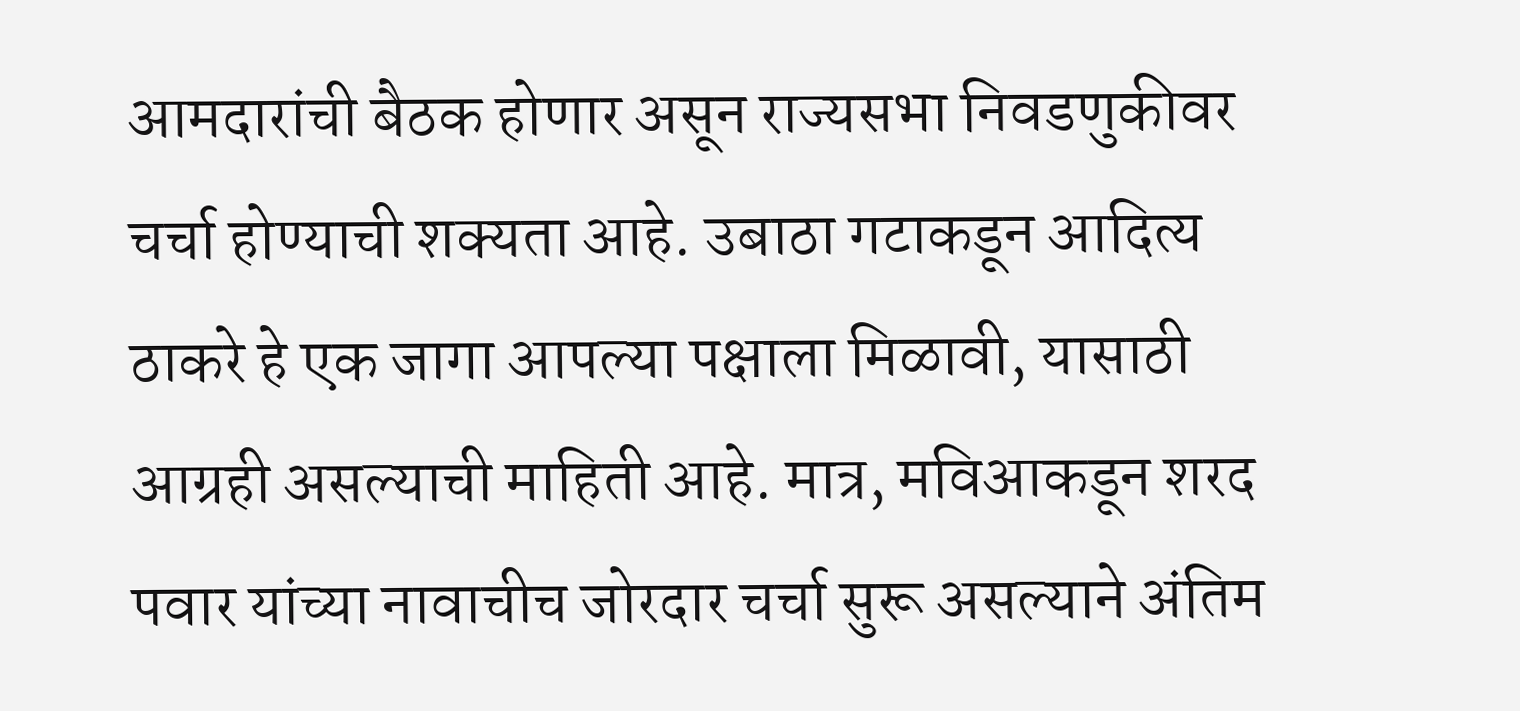आमदारांची बैठक होणार असून राज्यसभा निवडणुकीवर चर्चा होण्याची शक्यता आहे. उबाठा गटाकडून आदित्य ठाकरे हे एक जागा आपल्या पक्षाला मिळावी, यासाठी आग्रही असल्याची माहिती आहे. मात्र, मविआकडून शरद पवार यांच्या नावाचीच जोरदार चर्चा सुरू असल्याने अंतिम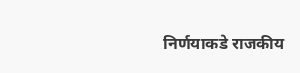निर्णयाकडे राजकीय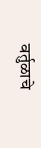वर्तुळाचे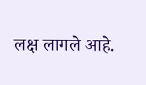लक्ष लागले आहे.